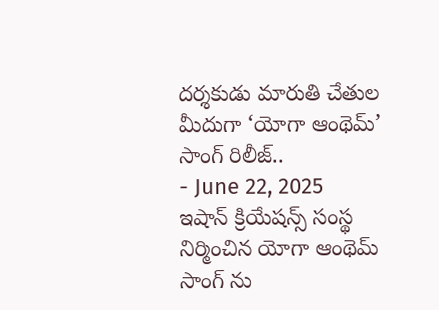దర్శకుడు మారుతి చేతుల మీదుగా ‘యోగా ఆంథెమ్’ సాంగ్ రిలీజ్..
- June 22, 2025
ఇషాన్ క్రియేషన్స్ సంస్థ నిర్మించిన యోగా ఆంథెమ్ సాంగ్ ను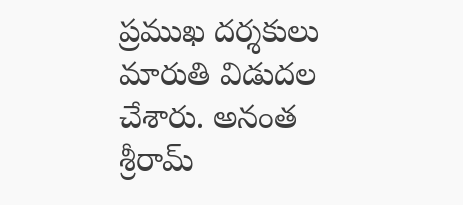ప్రముఖ దర్శకులు మారుతి విడుదల చేశారు. అనంత శ్రీరామ్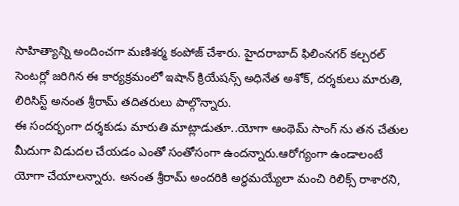సాహిత్యాన్ని అందించగా మణిశర్మ కంపోజ్ చేశారు. హైదరాబాద్ ఫిలింనగర్ కల్చరల్ సెంటర్లో జరిగిన ఈ కార్యక్రమంలో ఇషాన్ క్రియేషన్స్ అధినేత అశోక్, దర్శకులు మారుతి, లిరిసిస్ట్ అనంత శ్రీరామ్ తదితరులు పాల్గొన్నారు.
ఈ సందర్భంగా దర్శకుడు మారుతి మాట్లాడుతూ..యోగా ఆంథెమ్ సాంగ్ ను తన చేతుల మీదుగా విడుదల చేయడం ఎంతో సంతోసంగా ఉందన్నారు.ఆరోగ్యంగా ఉండాలంటే యోగా చేయాలన్నారు. అనంత శ్రీరామ్ అందరికి అర్థమయ్యేలా మంచి రిలిక్స్ రాశారని,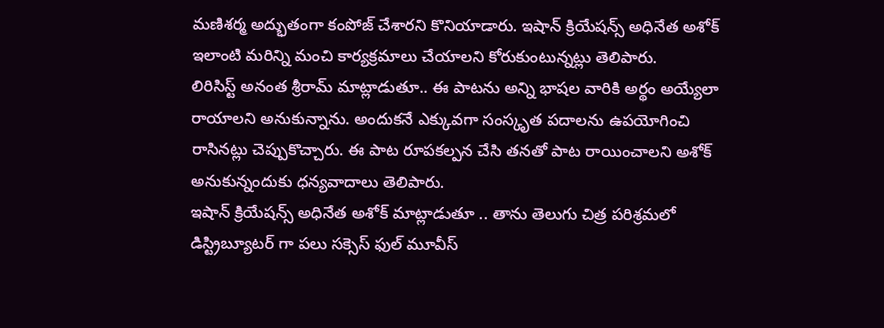మణిశర్మ అద్భుతంగా కంపోజ్ చేశారని కొనియాడారు. ఇషాన్ క్రియేషన్స్ అధినేత అశోక్ ఇలాంటి మరిన్ని మంచి కార్యక్రమాలు చేయాలని కోరుకుంటున్నట్లు తెలిపారు.
లిరిసిస్ట్ అనంత శ్రీరామ్ మాట్లాడుతూ.. ఈ పాటను అన్ని భాషల వారికి అర్థం అయ్యేలా రాయాలని అనుకున్నాను. అందుకనే ఎక్కువగా సంస్కృత పదాలను ఉపయోగించి రాసినట్లు చెప్పుకొచ్చారు. ఈ పాట రూపకల్పన చేసి తనతో పాట రాయించాలని అశోక్ అనుకున్నందుకు ధన్యవాదాలు తెలిపారు.
ఇషాన్ క్రియేషన్స్ అధినేత అశోక్ మాట్లాడుతూ .. తాను తెలుగు చిత్ర పరిశ్రమలో డిస్ట్రిబ్యూటర్ గా పలు సక్సెస్ ఫుల్ మూవీస్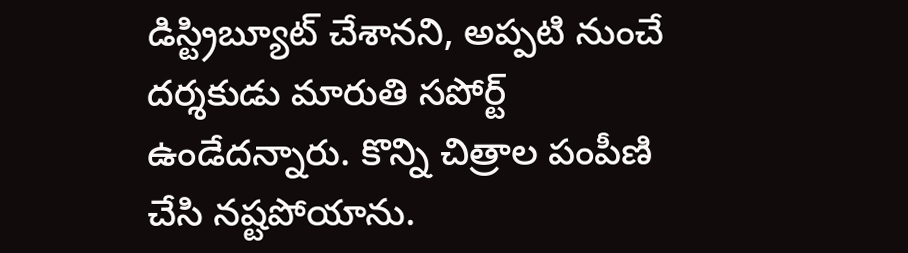డిస్ట్రిబ్యూట్ చేశానని, అప్పటి నుంచే దర్శకుడు మారుతి సపోర్ట్ ఉండేదన్నారు. కొన్ని చిత్రాల పంపీణి చేసి నష్టపోయాను.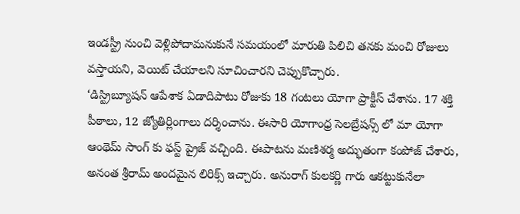ఇండస్ట్రీ నుంచి వెళ్లిపోదామనుకునే సమయంలో మారుతి పిలిచి తనకు మంచి రోజులు వస్తాయని, వెయిట్ చేయాలని సూచించారని చెప్పుకొచ్చారు.
‘డిస్ట్రిబ్యూషన్ ఆపేశాక ఏడాదిపాటు రోజుకు 18 గంటలు యోగా ప్రాక్టీస్ చేశాను. 17 శక్తి పీఠాలు, 12 జ్యోతిర్లింగాలు దర్శించాను. ఈసారి యోగాంధ్ర సెలబ్రేషన్స్ లో మా యోగా ఆంథెమ్ సాంగ్ కు ఫస్ట్ ప్రైజ్ వచ్చింది. ఈపాటను మణిశర్మ అద్భుతంగా కంపోజ్ చేశారు, అనంత శ్రీరామ్ అందమైన లిరిక్స్ ఇచ్చారు. అనురాగ్ కులకర్ణి గారు ఆకట్టుకునేలా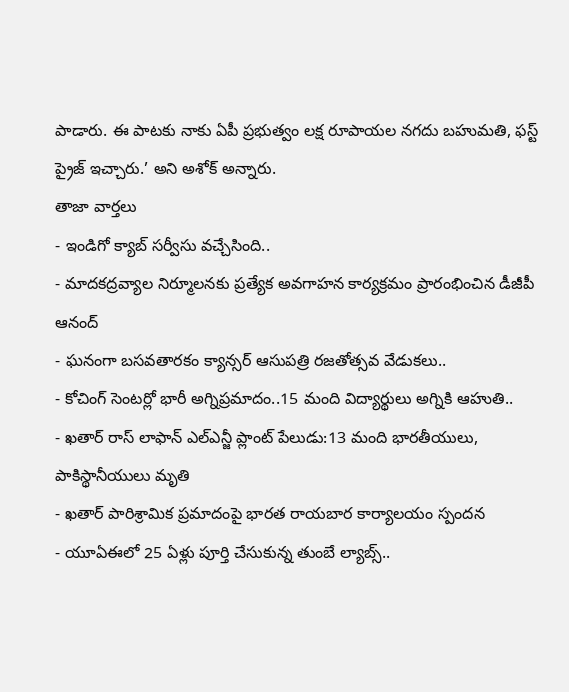పాడారు. ఈ పాటకు నాకు ఏపీ ప్రభుత్వం లక్ష రూపాయల నగదు బహుమతి, ఫస్ట్ ప్రైజ్ ఇచ్చారు.’ అని అశోక్ అన్నారు.
తాజా వార్తలు
- ఇండిగో క్యాబ్ సర్వీసు వచ్చేసింది..
- మాదకద్రవ్యాల నిర్మూలనకు ప్రత్యేక అవగాహన కార్యక్రమం ప్రారంభించిన డీజీపీ ఆనంద్
- ఘనంగా బసవతారకం క్యాన్సర్ ఆసుపత్రి రజతోత్సవ వేడుకలు..
- కోచింగ్ సెంటర్లో భారీ అగ్నిప్రమాదం..15 మంది విద్యార్థులు అగ్నికి ఆహుతి..
- ఖతార్ రాస్ లాఫాన్ ఎల్ఎన్జీ ప్లాంట్ పేలుడు:13 మంది భారతీయులు, పాకిస్థానీయులు మృతి
- ఖతార్ పారిశ్రామిక ప్రమాదంపై భారత రాయబార కార్యాలయం స్పందన
- యూఏఈలో 25 ఏళ్లు పూర్తి చేసుకున్న తుంబే ల్యాబ్స్..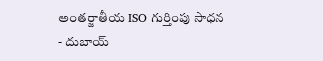అంతర్జాతీయ ISO గుర్తింపు సాధన
- దుబాయ్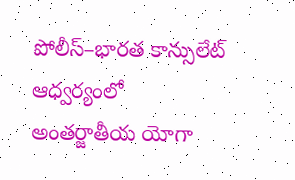పోలీస్–భారత కాన్సులేట్ ఆధ్వర్యంలో అంతర్జాతీయ యోగా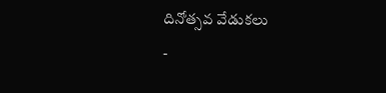దినోత్సవ వేడుకలు
-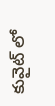కువైట్ లో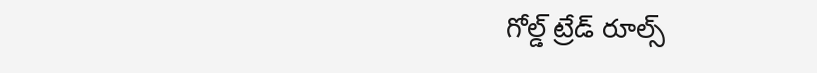గోల్డ్ ట్రేడ్ రూల్స్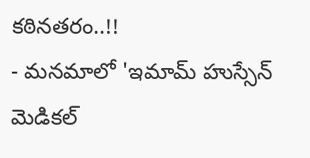కఠినతరం..!!
- మనమాలో 'ఇమామ్ హుస్సేన్ మెడికల్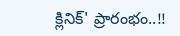క్లినిక్' ప్రారంభం..!!